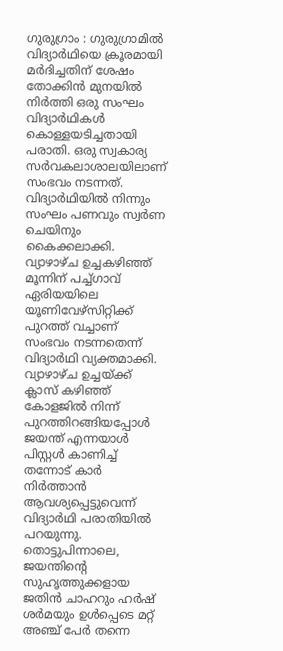ഗുരുഗ്രാം : ഗുരുഗ്രാമിൽ വിദ്യാർഥിയെ ക്രൂരമായി മർദിച്ചതിന് ശേഷം തോക്കിൻ മുനയിൽ നിർത്തി ഒരു സംഘം വിദ്യാർഥികൾ കൊള്ളയടിച്ചതായി പരാതി. ഒരു സ്വകാര്യ സർവകലാശാലയിലാണ് സംഭവം നടന്നത്. വിദ്യാർഥിയിൽ നിന്നും സംഘം പണവും സ്വർണ ചെയിനും കൈക്കലാക്കി. വ്യാഴാഴ്ച ഉച്ചകഴിഞ്ഞ് മൂന്നിന് പച്ച്ഗാവ് ഏരിയയിലെ യൂണിവേഴ്സിറ്റിക്ക് പുറത്ത് വച്ചാണ് സംഭവം നടന്നതെന്ന് വിദ്യാർഥി വ്യക്തമാക്കി.
വ്യാഴാഴ്ച ഉച്ചയ്ക്ക് ക്ലാസ് കഴിഞ്ഞ് കോളജിൽ നിന്ന് പുറത്തിറങ്ങിയപ്പോൾ ജയന്ത് എന്നയാൾ പിസ്റ്റൾ കാണിച്ച് തന്നോട് കാർ നിർത്താൻ ആവശ്യപ്പെട്ടുവെന്ന് വിദ്യാർഥി പരാതിയിൽ പറയുന്നു. തൊട്ടുപിന്നാലെ, ജയന്തിന്റെ സുഹൃത്തുക്കളായ ജതിൻ ചാഹറും ഹർഷ് ശർമയും ഉൾപ്പെടെ മറ്റ് അഞ്ച് പേർ തന്നെ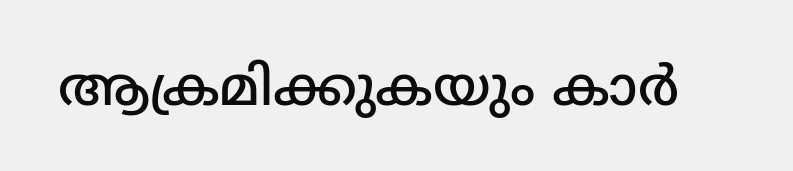ആക്രമിക്കുകയും കാർ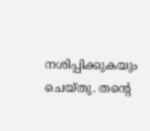നശിപ്പിക്കുകയും ചെയ്തു. തന്റെ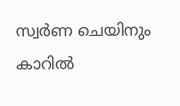സ്വർണ ചെയിനും കാറിൽ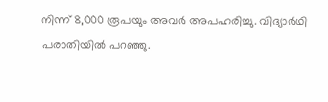നിന്ന് 8,000 രൂപയും അവർ അപഹരിച്ചു. വിദ്യാർഥി പരാതിയിൽ പറഞ്ഞു.